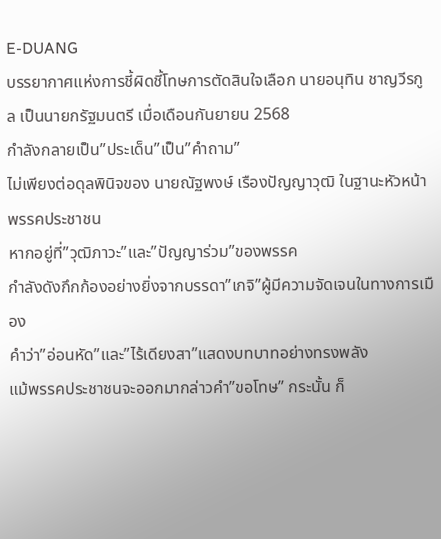E-DUANG
บรรยากาศแห่งการชี้ผิดชี้โทษการตัดสินใจเลือก นายอนุทิน ชาญวีรกูล เป็นนายกรัฐมนตรี เมื่อเดือนกันยายน 2568
กำลังกลายเป็น”ประเด็น”เป็น”คำถาม”
ไม่เพียงต่อดุลพินิจของ นายณัฐพงษ์ เรืองปัญญาวุฒิ ในฐานะหัวหน้าพรรคประชาชน
หากอยู่ที่”วุฒิภาวะ”และ”ปัญญาร่วม”ของพรรค
กำลังดังกึกก้องอย่างยิ่งจากบรรดา”เกจิ”ผู้มีความจัดเจนในทางการเมือง
คำว่า”อ่อนหัด”และ”ไร้เดียงสา”แสดงบทบาทอย่างทรงพลัง
แม้พรรคประชาชนจะออกมากล่าวคำ”ขอโทษ” กระนั้น ก็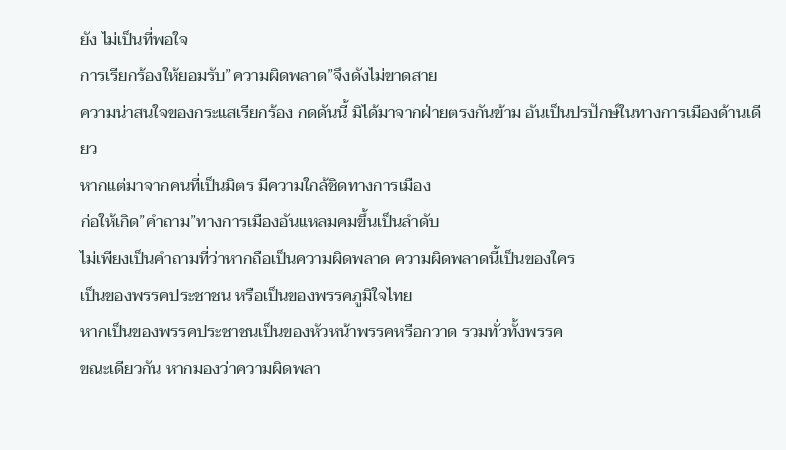ยัง ไม่เป็นที่พอใจ
การเรียกร้องให้ยอมรับ”ความผิดพลาด”จึงดังไม่ขาดสาย
ความน่าสนใจของกระแสเรียกร้อง กดดันนี้ มิได้มาจากฝ่ายตรงกันข้าม อันเป็นปรปักษ์ในทางการเมืองด้านเดียว
หากแต่มาจากคนที่เป็นมิตร มีความใกล้ชิดทางการเมือง
ก่อให้เกิด”คำถาม”ทางการเมืองอันแหลมคมขึ้นเป็นลำดับ
ไม่เพียงเป็นคำถามที่ว่าหากถือเป็นความผิดพลาด ความผิดพลาดนี้เป็นของใคร
เป็นของพรรคประชาชน หรือเป็นของพรรคภูมิใจไทย
หากเป็นของพรรคประชาชนเป็นของหัวหน้าพรรคหรือกวาด รวมทั่วทั้งพรรค
ขณะเดียวกัน หากมองว่าความผิดพลา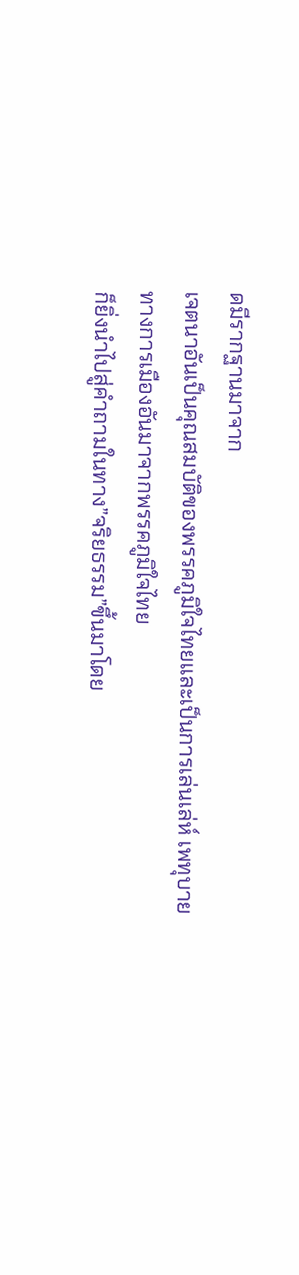ดมีรากฐานมาจาก
เจตนาอันเป็นคุณสมบัติของพรรคภูมิใจไทยและเป็นการเล่นเล่ห์ เพทุบายทางการเมืองอันมาจากพรรคภูมิใจไทย
ก็ยิ่งนำไปสู่คำถามในทาง”จริยธรรม”ขึ้นมาโดย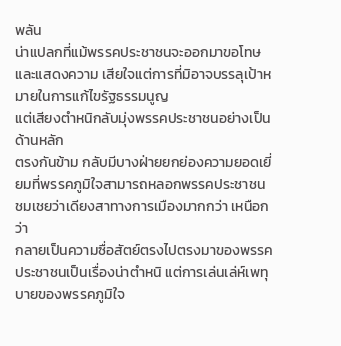พลัน
น่าแปลกที่แม้พรรคประชาชนจะออกมาขอโทษและแสดงความ เสียใจแต่การที่มิอาจบรรลุเป้าหมายในการแก้ไขรัฐธรรมนูญ
แต่เสียงตำหนิกลับมุ่งพรรคประชาชนอย่างเป็นด้านหลัก
ตรงกันข้าม กลับมีบางฝ่ายยกย่องความยอดเยี่ยมที่พรรคภูมิใจสามารถหลอกพรรคประชาชน
ชมเชยว่าเดียงสาทางการเมืองมากกว่า เหนือกว่า
กลายเป็นความซื่อสัตย์ตรงไปตรงมาของพรรคประชาชนเป็นเรื่องน่าตำหนิ แต่การเล่นเล่ห์เพทุบายของพรรคภูมิใจ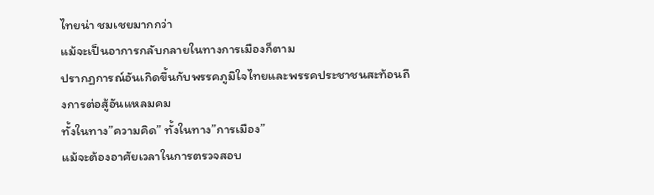ไทยน่า ชมเชยมากกว่า
แม้จะเป็นอาการกลับกลายในทางการเมืองก็ตาม
ปรากฏการณ์อันเกิดขึ้นกับพรรคภูมิใจไทยและพรรคประชาชนสะท้อนถึงการต่อสู้อันแหลมคม
ทั้งในทาง”ความคิด” ทั้งในทาง”การเมือง”
แม้จะต้องอาศัยเวลาในการตรวจสอบ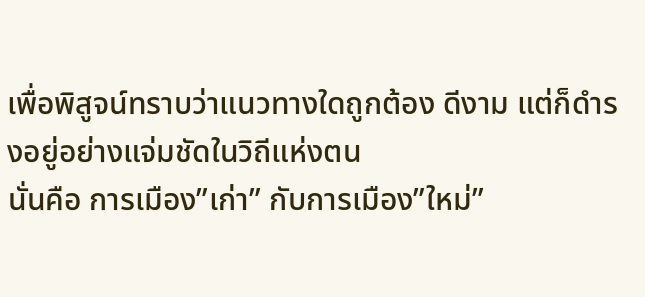เพื่อพิสูจน์ทราบว่าแนวทางใดถูกต้อง ดีงาม แต่ก็ดำรงอยู่อย่างแจ่มชัดในวิถีแห่งตน
นั่นคือ การเมือง”เก่า” กับการเมือง”ใหม่”